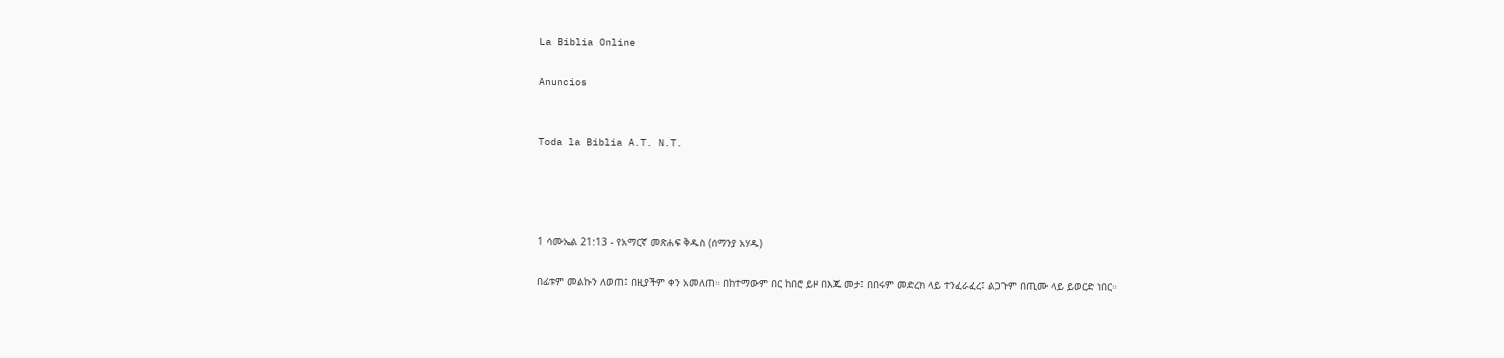La Biblia Online

Anuncios


Toda la Biblia A.T. N.T.




1 ሳሙኤል 21:13 - የአማርኛ መጽሐፍ ቅዱስ (ሰማንያ አሃዱ)

በፊቱም መልኩን ለወጠ፤ በዚያችም ቀን አመለጠ። በከተማውም በር ከበሮ ይዞ በእጁ መታ፤ በበሩም መድረክ ላይ ተንፈራፈረ፤ ልጋጉም በጢሙ ላይ ይወርድ ነበር።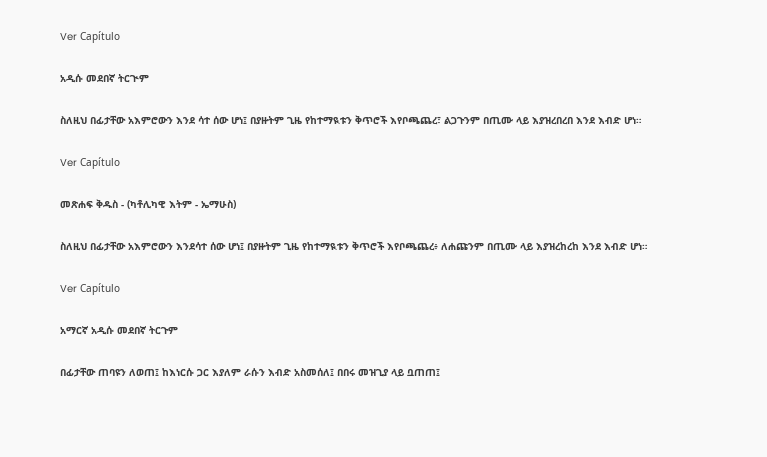Ver Capítulo

አዲሱ መደበኛ ትርጒም

ስለዚህ በፊታቸው አእምሮውን እንደ ሳተ ሰው ሆነ፤ በያዙትም ጊዜ የከተማዪቱን ቅጥሮች እየቦጫጨረ፣ ልጋጉንም በጢሙ ላይ እያዝረበረበ እንደ እብድ ሆነ።

Ver Capítulo

መጽሐፍ ቅዱስ - (ካቶሊካዊ እትም - ኤማሁስ)

ስለዚህ በፊታቸው አእምሮውን እንደሳተ ሰው ሆነ፤ በያዙትም ጊዜ የከተማዪቱን ቅጥሮች እየቦጫጨረ፥ ለሐጩንም በጢሙ ላይ እያዝረከረከ እንደ እብድ ሆነ።

Ver Capítulo

አማርኛ አዲሱ መደበኛ ትርጉም

በፊታቸው ጠባዩን ለወጠ፤ ከእነርሱ ጋር እያለም ራሱን እብድ አስመሰለ፤ በበሩ መዝጊያ ላይ ቧጠጠ፤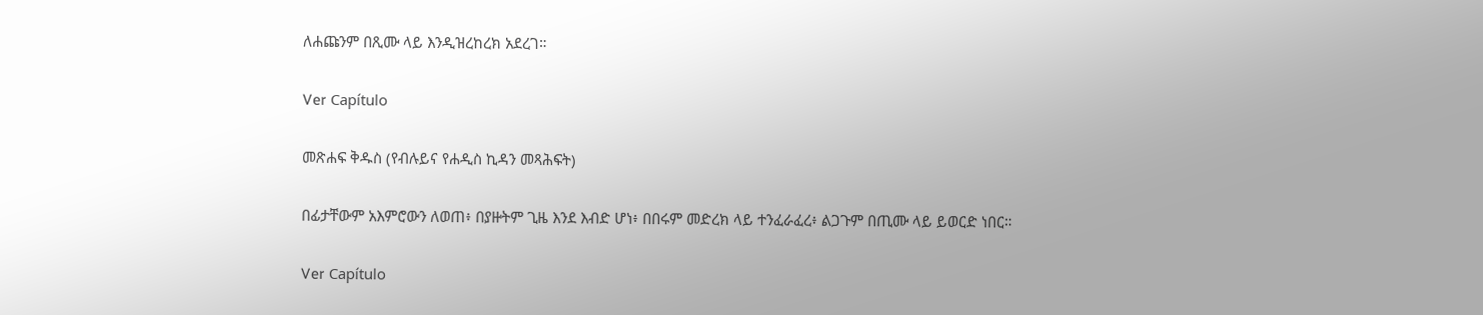ለሐጩንም በጺሙ ላይ እንዲዝረከረክ አደረገ።

Ver Capítulo

መጽሐፍ ቅዱስ (የብሉይና የሐዲስ ኪዳን መጻሕፍት)

በፊታቸውም አእምሮውን ለወጠ፥ በያዙትም ጊዜ እንደ እብድ ሆነ፥ በበሩም መድረክ ላይ ተንፈራፈረ፥ ልጋጉም በጢሙ ላይ ይወርድ ነበር።

Ver Capítulo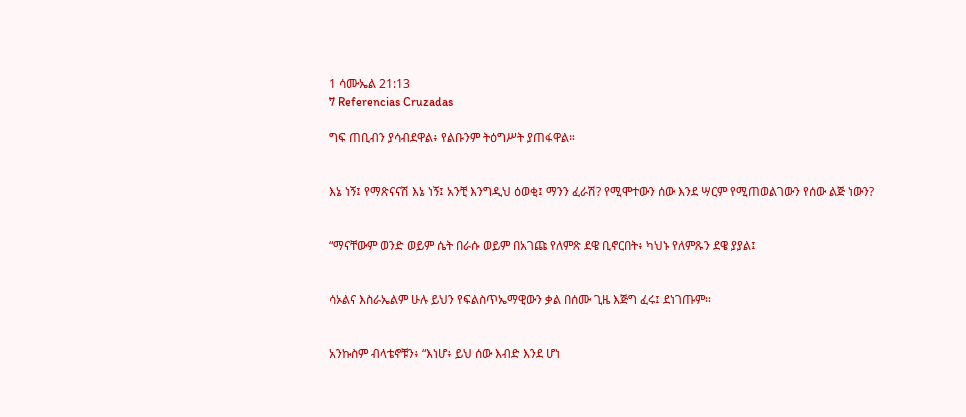1 ሳሙኤል 21:13
7 Referencias Cruzadas

ግፍ ጠቢብን ያሳብደዋል፥ የልቡንም ትዕግሥት ያጠፋዋል።


እኔ ነኝ፤ የማጽናናሽ እኔ ነኝ፤ አንቺ እንግዲህ ዕወቂ፤ ማንን ፈራሽ? የሚሞተውን ሰው እንደ ሣርም የሚጠወልገውን የሰው ልጅ ነውን?


“ማናቸውም ወንድ ወይም ሴት በራሱ ወይም በአገጩ የለምጽ ደዌ ቢኖርበት፥ ካህኑ የለምጹን ደዌ ያያል፤


ሳኦልና እስራኤልም ሁሉ ይህን የፍልስጥኤማዊውን ቃል በሰሙ ጊዜ እጅግ ፈሩ፤ ደነገጡም።


አንኩስም ብላቴኖቹን፥ “እነሆ፥ ይህ ሰው እብድ እንደ ሆነ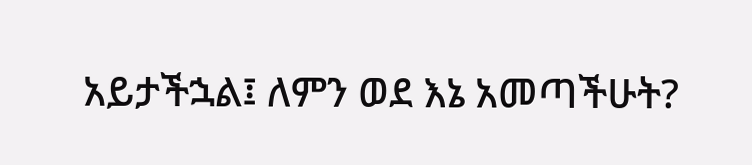አይታችኋል፤ ለምን ወደ እኔ አመጣችሁት?